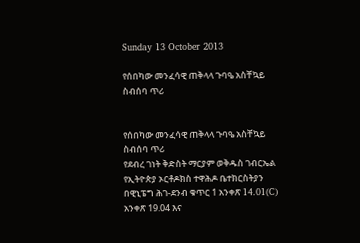Sunday 13 October 2013

የሰበካው መንፈሳዊ ጠቅላላ ጉባዔ አስቸኳይ ስብሰባ ጥሪ


የሰበካው መንፈሳዊ ጠቅላላ ጉባዔ አስቸኳይ ስብሰባ ጥሪ
የደብረ ገነት ቅድስት ማርያም ወቅዱስ ገብርኤል የኢትዮጵያ ኦርቶዶክስ ተዋሕዶ ቤተክርስትያን በዊኒፔግ ሕገ-ደንብ ቁጥር 1 አንቀጽ 14.01(C) አንቀጽ 19.04 እና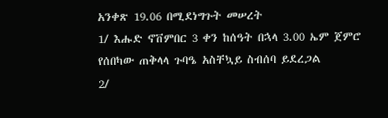አንቀጽ 19.06 በሚደነግጉት መሠረት
1/ እሑድ ኖቨምበር 3 ቀን ከሰዓት በኋላ 3.00 ኤም ጀምሮ የሰበካው ጠቅላላ ጉባዔ አስቸኳይ ስብሰባ ይደረጋል
2/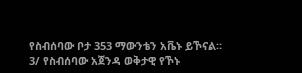የስብሰባው ቦታ 353 ማውንቴን አቬኑ ይኾናል።
3/ የስብሰባው አጀንዳ ወቅታዊ የኾኑ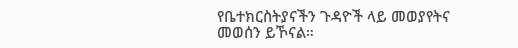የቤተክርስትያናችን ጉዳዮች ላይ መወያየትና መወሰን ይኾናል።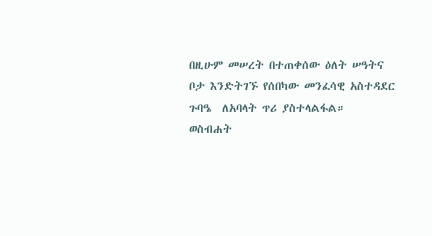በዚሁም መሠረት በተጠቀሰው ዕለት ሠዓትና ቦታ እንድትገኙ የሰበካው መንፈሳዊ አስተዳደር ጉባዔ  ለአባላት ጥሪ ያስተላልፋል።
ወስብሐት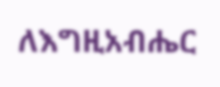ለእግዚአብሔር